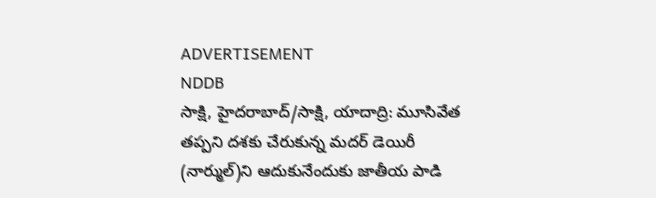ADVERTISEMENT
NDDB
సాక్షి, హైదరాబాద్/సాక్షి, యాదాద్రి: మూసివేత తప్పని దశకు చేరుకున్న మదర్ డెయిరీ (నార్ముల్)ని ఆదుకునేందుకు జాతీయ పాడి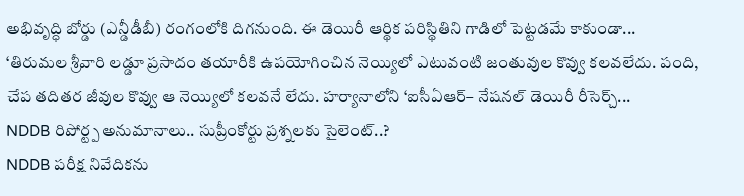అభివృద్ధి బోర్డు (ఎన్డీడీబీ) రంగంలోకి దిగనుంది. ఈ డెయిరీ ఆర్థిక పరిస్థితిని గాడిలో పెట్టడమే కాకుండా...
‘తిరుమల శ్రీవారి లడ్డూ ప్రసాదం తయారీకి ఉపయోగించిన నెయ్యిలో ఎటువంటి జంతువుల కొవ్వు కలవలేదు. పంది, చేప తదితర జీవుల కొవ్వు ఆ నెయ్యిలో కలవనే లేదు. హర్యానాలోని ‘ఐసీఏఆర్– నేషనల్ డెయిరీ రీసెర్చ్...
NDDB రిపోర్ట్ప అనుమానాలు.. సుప్రీంకోర్టు ప్రశ్నలకు సైలెంట్..?
NDDB పరీక్ష నివేదికను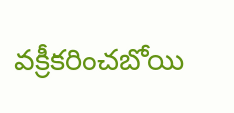వక్రీకరించబోయి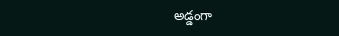అడ్డంగా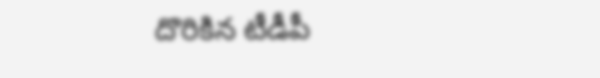దొరికిన టీడీపీ